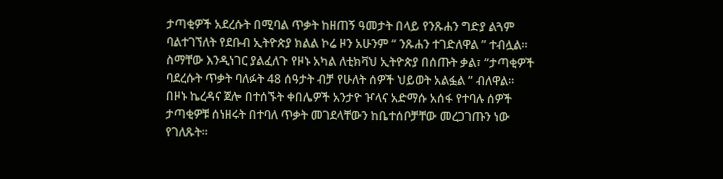ታጣቂዎች አደረሱት በሚባል ጥቃት ከዘጠኝ ዓመታት በላይ የንጹሐን ግድያ ልጓም ባልተገኘለት የደቡብ ኢትዮጵያ ክልል ኮሬ ዞን አሁንም “ ንጹሐን ተገድለዋል ” ተብሏል።
ስማቸው እንዲነገር ያልፈለጉ የዞኑ አካል ለቲክቫህ ኢትዮጵያ በሰጡት ቃል፣ “ታጣቂዎች ባደረሱት ጥቃት ባለፉት 48 ሰዓታት ብቻ የሁለት ሰዎች ህይወት አልፏል ” ብለዋል።
በዞኑ ኬረዳና ጀሎ በተሰኙት ቀበሌዎች አንታዮ ዦላና አድማሱ አሰፋ የተባሉ ሰዎች ታጣቂዎቹ ሰነዘሩት በተባለ ጥቃት መገደላቸውን ከቤተሰቦቻቸው መረጋገጡን ነው የገለጹት።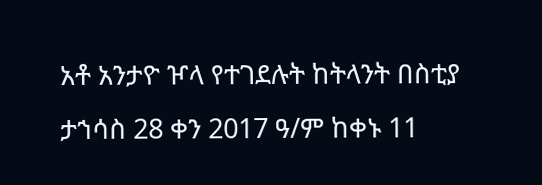አቶ አንታዮ ዦላ የተገደሉት ከትላንት በስቲያ ታኀሳስ 28 ቀን 2017 ዓ/ም ከቀኑ 11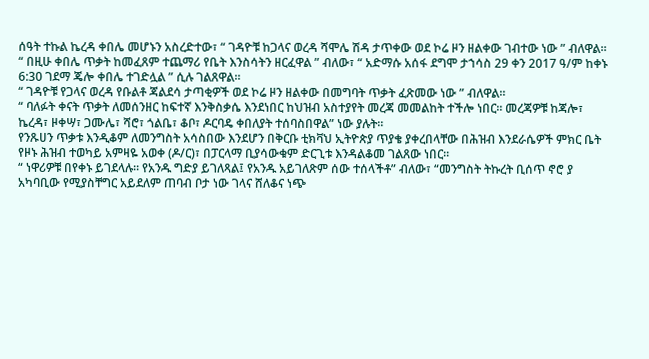ሰዓት ተኩል ኬረዳ ቀበሌ መሆኑን አስረድተው፣ “ ገዳዮቹ ከጋላና ወረዳ ሻሞሌ ሽዳ ታጥቀው ወደ ኮሬ ዞን ዘልቀው ገብተው ነው ” ብለዋል።
“ በዚሁ ቀበሌ ጥቃት ከመፈጸም ተጨማሪ የቤት እንስሳትን ዘርፈዋል ” ብለው፣ “ አድማሱ አሰፋ ደግሞ ታኀሳስ 29 ቀን 2017 ዓ/ም ከቀኑ 6:30 ገደማ ጄሎ ቀበሌ ተገድሏል ” ሲሉ ገልጸዋል።
“ ገዳዮቹ የጋላና ወረዳ የቡልቶ ጃልደሳ ታጣቂዎች ወደ ኮሬ ዞን ዘልቀው በመግባት ጥቃት ፈጽመው ነው ” ብለዋል።
“ ባለፉት ቀናት ጥቃት ለመሰንዘር ከፍተኛ እንቅስቃሴ እንደነበር ከህዝብ አስተያየት መረጃ መመልከት ተችሎ ነበር። መረጃዎቹ ከጃሎ፣ ኬረዳ፣ ዞቀሣ፣ ጋሙሌ፣ ሻሮ፣ ጎልቤ፣ ቆቦ፣ ዶርባዴ ቀበለያት ተሰባስበዋል” ነው ያሉት።
የንጹሀን ጥቃቱ እንዲቆም ለመንግስት አሳስበው እንደሆን በቅርቡ ቲክቫህ ኢትዮጵያ ጥያቄ ያቀረበላቸው በሕዝብ እንደራሴዎች ምክር ቤት የዞኑ ሕዝብ ተወካይ አምዛዬ አወቀ (ዶ/ር)፣ በፓርላማ ቢያሳውቁም ድርጊቱ እንዳልቆመ ገልጸው ነበር።
“ ነዋሪዎቹ በየቀኑ ይገደላሉ። የአንዱ ግድያ ይገለጻል፤ የአንዱ አይገለጽም ሰው ተሰላችቶ” ብለው፣ “መንግስት ትኩረት ቢሰጥ ኖሮ ያ አካባቢው የሚያስቸግር አይደለም ጠባብ ቦታ ነው ገላና ሸለቆና ነጭ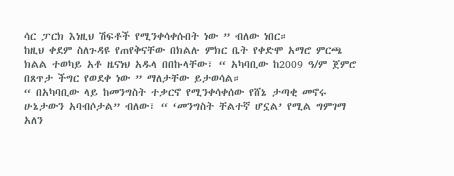ሳር ፓርክ እነዚህ ሽፍቶች የሚንቀሳቀሱበት ነው ” ብለው ነበር።
ከዚህ ቀደም ስለጉዳዩ የጠየቅናቸው በክልሉ ምክር ቤት የቀድሞ አማሮ ምርጫ ክልል ተወካይ አቶ ዜናነህ አዱላ በበኩላቸው፣ “ አካባቢው ከ2009 ዓ/ም ጀምሮ በጸጥታ ችግር የወደቀ ነው ” ማለታቸው ይታወሳል።
“ በአካባቢው ላይ ከመንግስት ተቃርኖ የሚንቀሳቀሰው የሸኔ ታጣቂ መኖሩ ሁኔታውን አባብሶታል” ብለው፣ “ ‘መንግስት ቸልተኛ ሆኗል’ የሚል ግምገማ አለን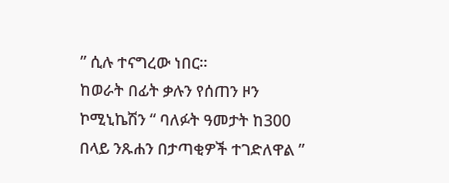” ሲሉ ተናግረው ነበር።
ከወራት በፊት ቃሉን የሰጠን ዞን ኮሚኒኬሽን “ ባለፉት ዓመታት ከ300 በላይ ንጹሐን በታጣቂዎች ተገድለዋል ”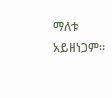ማለቱ አይዘነጋም።